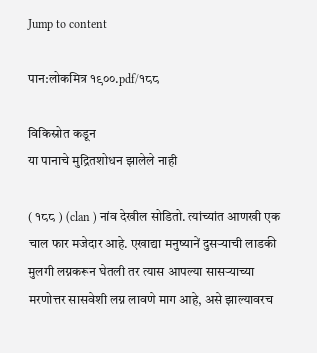Jump to content

पान:लोकमित्र १९००.pdf/१८८

विकिस्रोत कडून
या पानाचे मुद्रितशोधन झालेले नाही

( १८८ ) (clan ) नांव देखील सोडितो. त्यांच्यांत आणखी एक चाल फार मजेदार आहे. एखाद्या मनुष्यानें दुसऱ्याची लाडकी मुलगी लग्नकरून घेतली तर त्यास आपल्या सासऱ्याच्या मरणोत्तर सासवेशी लग्न लावणे माग आहे, असे झाल्यावरच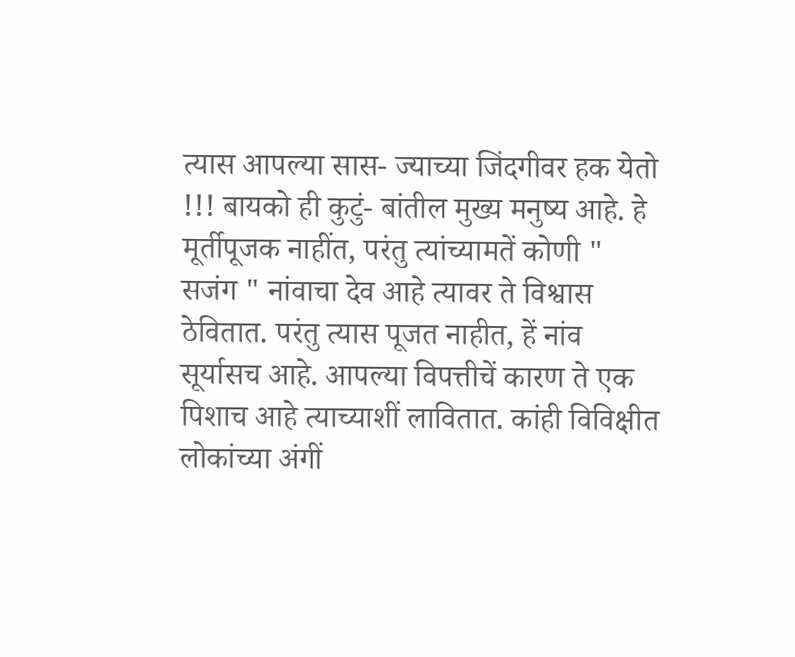त्यास आपल्या सास- ज्याच्या जिंदगीवर हक येतो !!! बायको ही कुटुं- बांतील मुख्य मनुष्य आहे. हे मूर्तीपूजक नाहींत, परंतु त्यांच्यामतें कोणी " सजंग " नांवाचा देव आहे त्यावर ते विश्वास ठेवितात. परंतु त्यास पूजत नाहीत, हें नांव सूर्यासच आहे. आपल्या विपत्तीचें कारण ते एक पिशाच आहे त्याच्याशीं लावितात. कांही विविक्षीत लोकांच्या अंगीं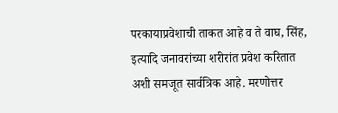परकायाप्रवेशाची ताकत आहे व ते वाघ, सिंह, इत्यादि जनावरांच्या शरीरांत प्रवेश करितात अशी समजूत सार्वत्रिक आहे. मरणोत्तर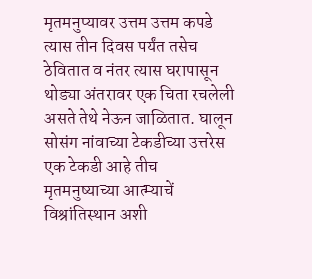मृतमनुप्यावर उत्तम उत्तम कपडे त्यास तीन दिवस पर्यंत तसेच ठेवितात व नंतर त्यास घरापासून थोड्या अंतरावर एक चिता रचलेली असते तेथे नेऊन जाळितात. घालून सोसंग नांवाच्या टेकडीच्या उत्तरेस एक टेकडी आहे तीच मृतमनुष्याच्या आत्म्याचें विश्रांतिस्थान अशी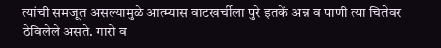त्यांची समजूत असल्यामुळे आत्म्यास वाटखर्चीला पुरे इतकें अन्न व पाणी त्या चितेवर ठेविलेले असते. गारो व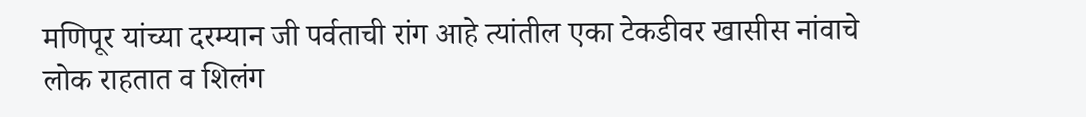मणिपूर यांच्या दरम्यान जी पर्वताची रांग आहे त्यांतील एका टेकडीवर खासीस नांवाचे लोक राहतात व शिलंग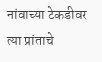नांवाच्या टेकडीवर त्या प्रांताचे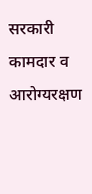सरकारी कामदार व आरोग्यरक्षण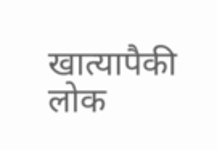खात्यापैकी लोक